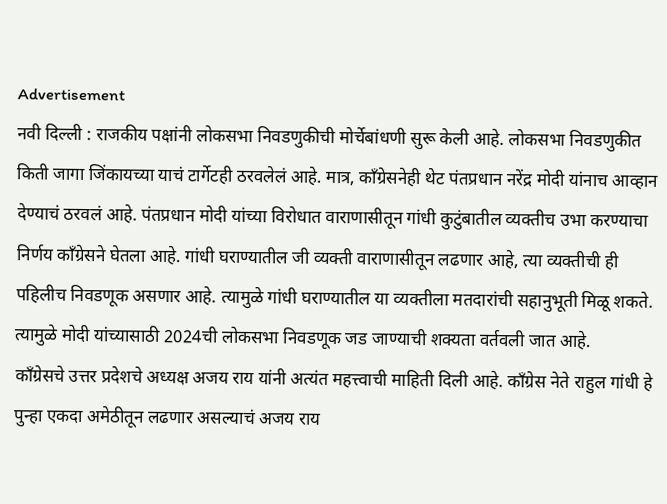Advertisement
नवी दिल्ली : राजकीय पक्षांनी लोकसभा निवडणुकीची मोर्चेबांधणी सुरू केली आहे. लोकसभा निवडणुकीत किती जागा जिंकायच्या याचं टार्गेटही ठरवलेलं आहे. मात्र, काँग्रेसनेही थेट पंतप्रधान नरेंद्र मोदी यांनाच आव्हान देण्याचं ठरवलं आहे. पंतप्रधान मोदी यांच्या विरोधात वाराणासीतून गांधी कुटुंबातील व्यक्तीच उभा करण्याचा निर्णय काँग्रेसने घेतला आहे. गांधी घराण्यातील जी व्यक्ती वाराणासीतून लढणार आहे, त्या व्यक्तीची ही पहिलीच निवडणूक असणार आहे. त्यामुळे गांधी घराण्यातील या व्यक्तीला मतदारांची सहानुभूती मिळू शकते. त्यामुळे मोदी यांच्यासाठी 2024ची लोकसभा निवडणूक जड जाण्याची शक्यता वर्तवली जात आहे.
काँग्रेसचे उत्तर प्रदेशचे अध्यक्ष अजय राय यांनी अत्यंत महत्त्वाची माहिती दिली आहे. काँग्रेस नेते राहुल गांधी हे पुन्हा एकदा अमेठीतून लढणार असल्याचं अजय राय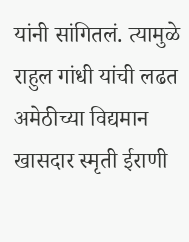यांनी सांगितलं. त्यामुळे राहुल गांधी यांची लढत अमेठीच्या विद्यमान खासदार स्मृती ईराणी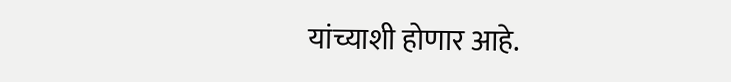यांच्याशी होणार आहे.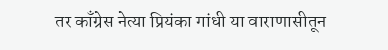तर काँग्रेस नेत्या प्रियंका गांधी या वाराणासीतून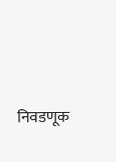निवडणूक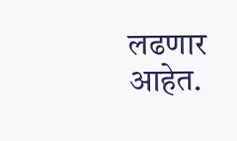लढणार आहेत.